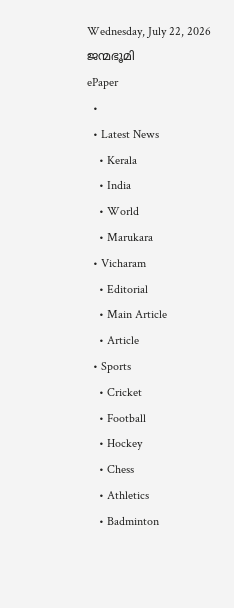Wednesday, July 22, 2026
ജന്മഭൂമി
ePaper
  •
  • Latest News
    • Kerala
    • India
    • World
    • Marukara
  • Vicharam
    • Editorial
    • Main Article
    • Article
  • Sports
    • Cricket
    • Football
    • Hockey
    • Chess
    • Athletics
    • Badminton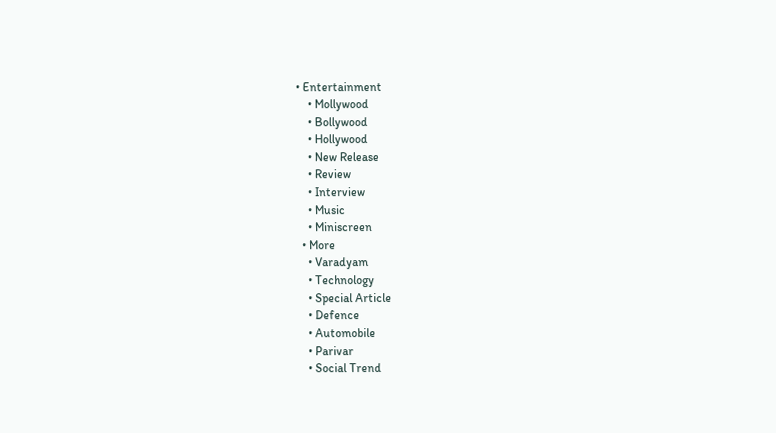• Entertainment
    • Mollywood
    • Bollywood
    • Hollywood
    • New Release
    • Review
    • Interview
    • Music
    • Miniscreen
  • More
    • Varadyam
    • Technology
    • Special Article
    • Defence
    • Automobile
    • Parivar
    • Social Trend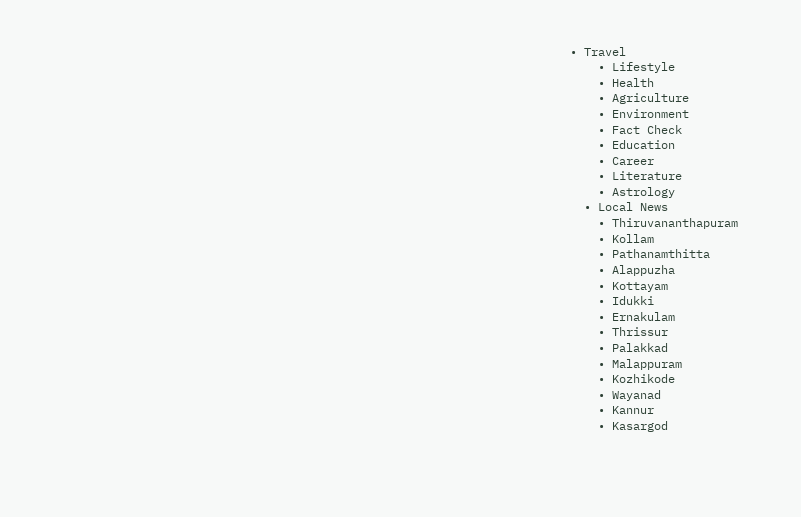• Travel
    • Lifestyle
    • Health
    • Agriculture
    • Environment
    • Fact Check
    • Education
    • Career
    • Literature
    • Astrology
  • Local News
    • Thiruvananthapuram
    • Kollam
    • Pathanamthitta
    • Alappuzha
    • Kottayam
    • Idukki
    • Ernakulam
    • Thrissur
    • Palakkad
    • Malappuram
    • Kozhikode
    • Wayanad
    • Kannur
    • Kasargod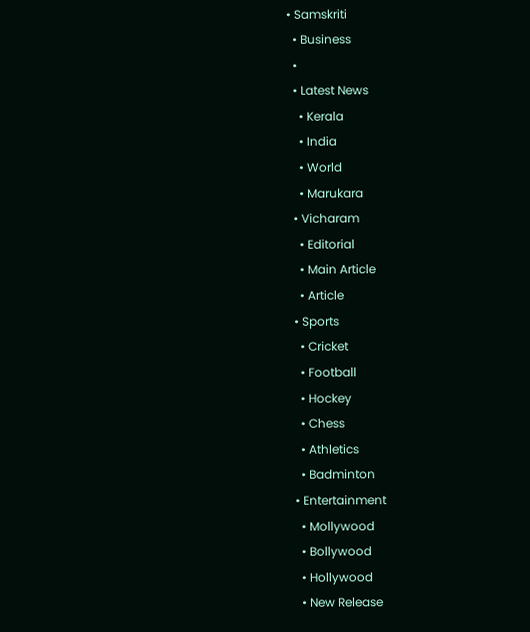• Samskriti
  • Business
  •
  • Latest News
    • Kerala
    • India
    • World
    • Marukara
  • Vicharam
    • Editorial
    • Main Article
    • Article
  • Sports
    • Cricket
    • Football
    • Hockey
    • Chess
    • Athletics
    • Badminton
  • Entertainment
    • Mollywood
    • Bollywood
    • Hollywood
    • New Release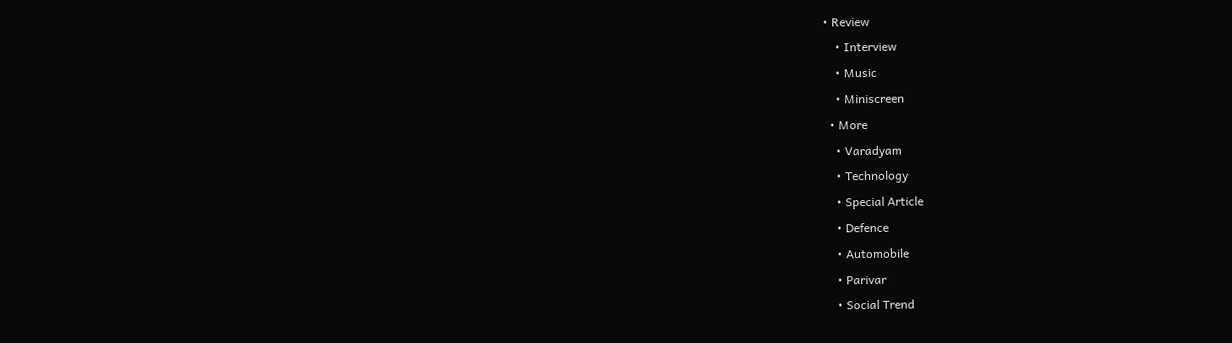• Review
    • Interview
    • Music
    • Miniscreen
  • More
    • Varadyam
    • Technology
    • Special Article
    • Defence
    • Automobile
    • Parivar
    • Social Trend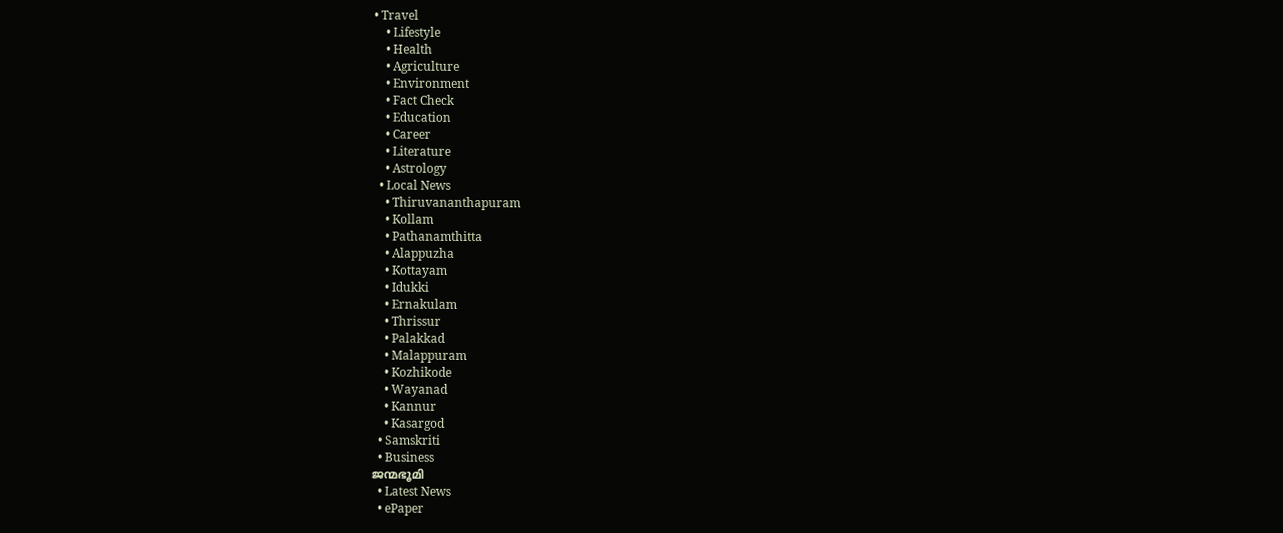• Travel
    • Lifestyle
    • Health
    • Agriculture
    • Environment
    • Fact Check
    • Education
    • Career
    • Literature
    • Astrology
  • Local News
    • Thiruvananthapuram
    • Kollam
    • Pathanamthitta
    • Alappuzha
    • Kottayam
    • Idukki
    • Ernakulam
    • Thrissur
    • Palakkad
    • Malappuram
    • Kozhikode
    • Wayanad
    • Kannur
    • Kasargod
  • Samskriti
  • Business
ജന്മഭൂമി
  • Latest News
  • ePaper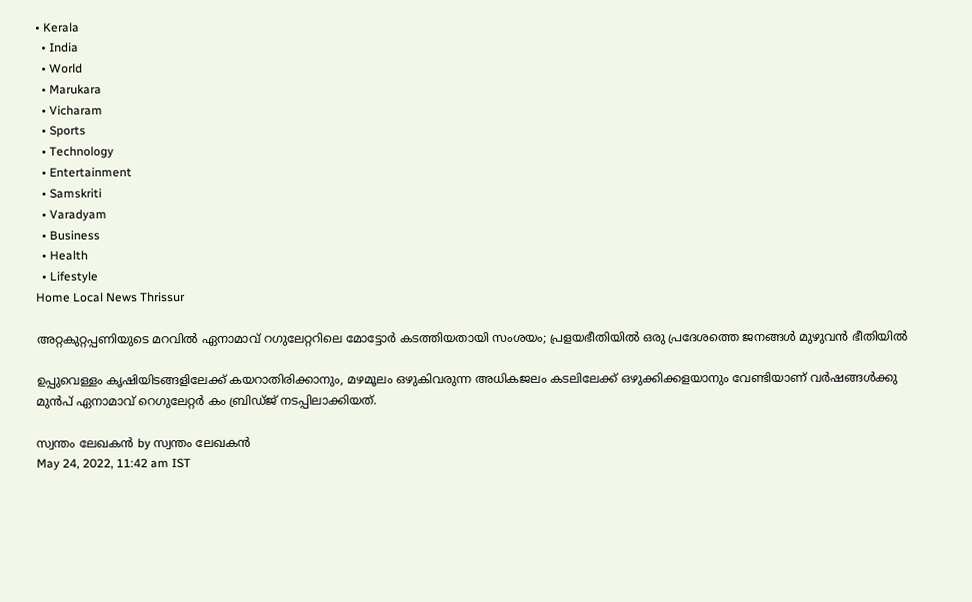• Kerala
  • India
  • World
  • Marukara
  • Vicharam
  • Sports
  • Technology
  • Entertainment
  • Samskriti
  • Varadyam
  • Business
  • Health
  • Lifestyle
Home Local News Thrissur

അറ്റകുറ്റപ്പണിയുടെ മറവില്‍ ഏനാമാവ് റഗുലേറ്ററിലെ മോട്ടോര്‍ കടത്തിയതായി സംശയം; പ്രളയഭീതിയിൽ ഒരു പ്രദേശത്തെ ജനങ്ങള്‍ മുഴുവന്‍ ഭീതിയിൽ

ഉപ്പുവെള്ളം കൃഷിയിടങ്ങളിലേക്ക് കയറാതിരിക്കാനും, മഴമൂലം ഒഴുകിവരുന്ന അധികജലം കടലിലേക്ക് ഒഴുക്കിക്കളയാനും വേണ്ടിയാണ് വര്‍ഷങ്ങള്‍ക്കു മുന്‍പ് ഏനാമാവ് റെഗുലേറ്റര്‍ കം ബ്രിഡ്ജ് നടപ്പിലാക്കിയത്.

സ്വന്തം ലേഖകന്‍ by സ്വന്തം ലേഖകന്‍
May 24, 2022, 11:42 am IST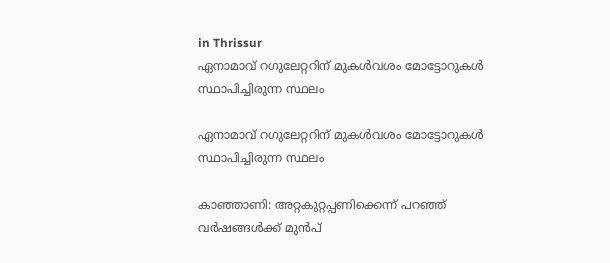in Thrissur
ഏനാമാവ് റഗുലേറ്ററിന് മുകള്‍വശം മോട്ടോറുകള്‍ സ്ഥാപിച്ചിരുന്ന സ്ഥലം

ഏനാമാവ് റഗുലേറ്ററിന് മുകള്‍വശം മോട്ടോറുകള്‍ സ്ഥാപിച്ചിരുന്ന സ്ഥലം

കാഞ്ഞാണി: അറ്റകുറ്റപ്പണിക്കെന്ന് പറഞ്ഞ് വര്‍ഷങ്ങള്‍ക്ക് മുന്‍പ്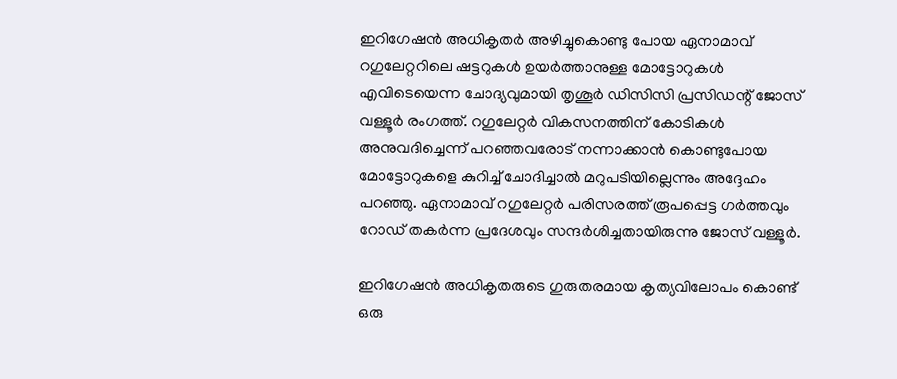ഇറിഗേഷന്‍ അധികൃതര്‍ അഴിച്ചുകൊണ്ടു പോയ ഏനാമാവ് റഗുലേറ്ററിലെ ഷട്ടറുകള്‍ ഉയര്‍ത്താനുള്ള മോട്ടോറുകള്‍ എവിടെയെന്ന ചോദ്യവുമായി തൃശൂര്‍ ഡിസിസി പ്രസിഡന്റ് ജോസ് വള്ളൂര്‍ രംഗത്ത്. റഗുലേറ്റര്‍ വികസനത്തിന് കോടികള്‍ അനുവദിച്ചെന്ന് പറഞ്ഞവരോട് നന്നാക്കാന്‍ കൊണ്ടുപോയ മോട്ടോറുകളെ കുറിച്ച് ചോദിച്ചാല്‍ മറുപടിയില്ലെന്നും അദ്ദേഹം പറഞ്ഞു. ഏനാമാവ് റഗുലേറ്റര്‍ പരിസരത്ത് രൂപപ്പെട്ട ഗര്‍ത്തവും റോഡ് തകര്‍ന്ന പ്രദേശവും സന്ദര്‍ശിച്ചതായിരുന്നു ജോസ് വള്ളൂര്‍.

ഇറിഗേഷന്‍ അധികൃതരുടെ ഗുരുതരമായ കൃത്യവിലോപം കൊണ്ട് ഒരു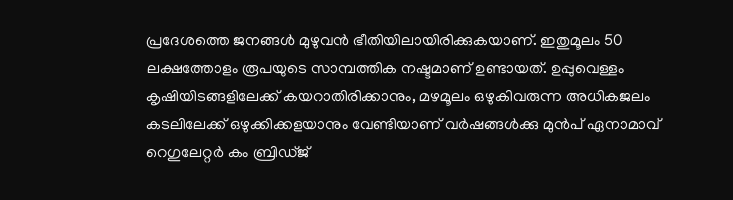പ്രദേശത്തെ ജനങ്ങള്‍ മുഴുവന്‍ ഭീതിയിലായിരിക്കുകയാണ്. ഇതുമൂലം 50 ലക്ഷത്തോളം രൂപയുടെ സാമ്പത്തിക നഷ്ടമാണ് ഉണ്ടായത്. ഉപ്പുവെള്ളം കൃഷിയിടങ്ങളിലേക്ക് കയറാതിരിക്കാനും, മഴമൂലം ഒഴുകിവരുന്ന അധികജലം കടലിലേക്ക് ഒഴുക്കിക്കളയാനും വേണ്ടിയാണ് വര്‍ഷങ്ങള്‍ക്കു മുന്‍പ് ഏനാമാവ് റെഗുലേറ്റര്‍ കം ബ്രിഡ്ജ്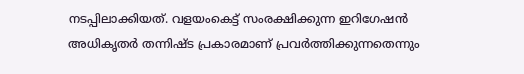നടപ്പിലാക്കിയത്. വളയംകെട്ട് സംരക്ഷിക്കുന്ന ഇറിഗേഷന്‍ അധികൃതര്‍ തന്നിഷ്ട പ്രകാരമാണ് പ്രവര്‍ത്തിക്കുന്നതെന്നും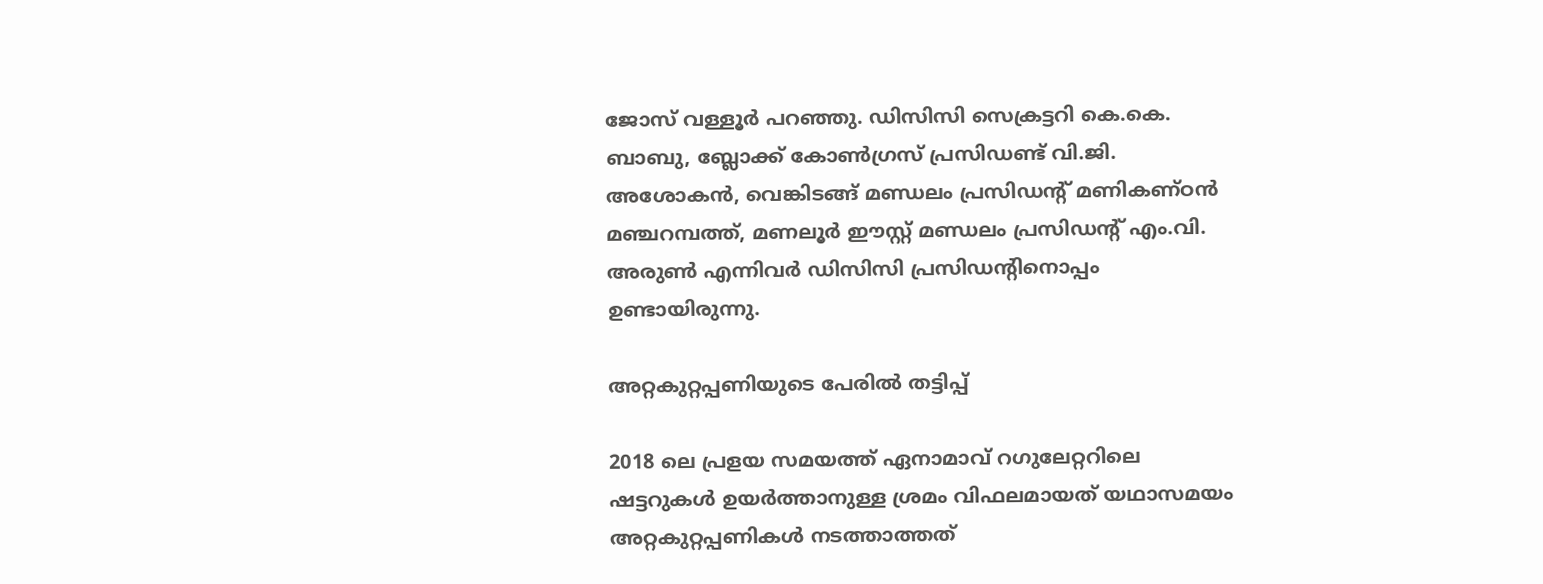ജോസ് വള്ളൂര്‍ പറഞ്ഞു. ഡിസിസി സെക്രട്ടറി കെ.കെ. ബാബു, ബ്ലോക്ക് കോണ്‍ഗ്രസ് പ്രസിഡണ്ട് വി.ജി. അശോകന്‍, വെങ്കിടങ്ങ് മണ്ഡലം പ്രസിഡന്റ് മണികണ്ഠന്‍ മഞ്ചറമ്പത്ത്, മണലൂര്‍ ഈസ്റ്റ് മണ്ഡലം പ്രസിഡന്റ് എം.വി. അരുണ്‍ എന്നിവര്‍ ഡിസിസി പ്രസിഡന്റിനൊപ്പം ഉണ്ടായിരുന്നു.

അറ്റകുറ്റപ്പണിയുടെ പേരില്‍ തട്ടിപ്പ്

2018 ലെ പ്രളയ സമയത്ത് ഏനാമാവ് റഗുലേറ്ററിലെ ഷട്ടറുകള്‍ ഉയര്‍ത്താനുള്ള ശ്രമം വിഫലമായത് യഥാസമയം അറ്റകുറ്റപ്പണികള്‍ നടത്താത്തത്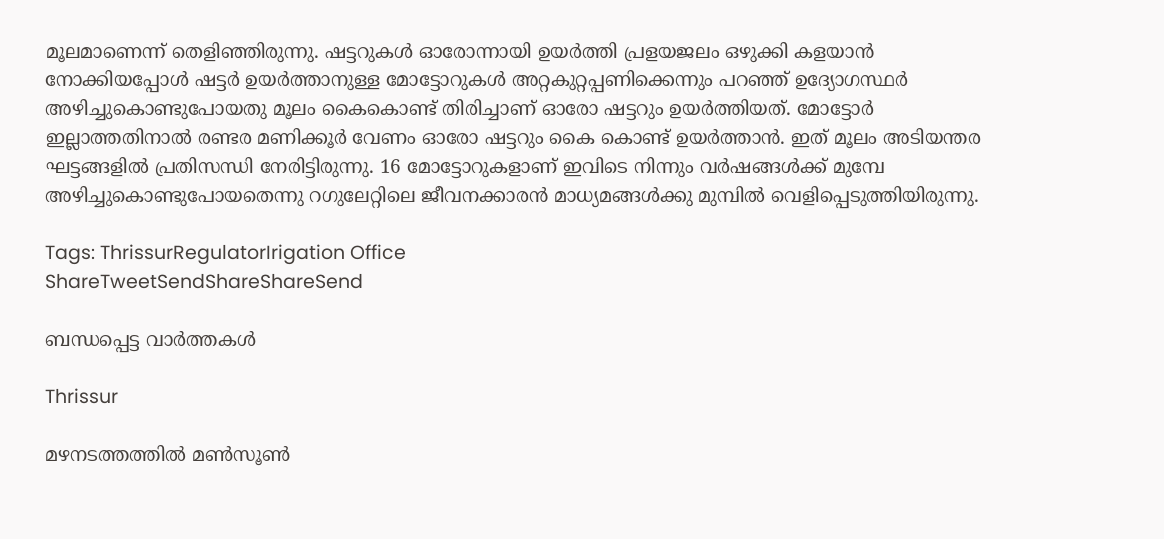മൂലമാണെന്ന് തെളിഞ്ഞിരുന്നു. ഷട്ടറുകള്‍ ഓരോന്നായി ഉയര്‍ത്തി പ്രളയജലം ഒഴുക്കി കളയാന്‍ നോക്കിയപ്പോള്‍ ഷട്ടര്‍ ഉയര്‍ത്താനുള്ള മോട്ടോറുകള്‍ അറ്റകുറ്റപ്പണിക്കെന്നും പറഞ്ഞ് ഉദ്യോഗസ്ഥര്‍ അഴിച്ചുകൊണ്ടുപോയതു മൂലം കൈകൊണ്ട് തിരിച്ചാണ് ഓരോ ഷട്ടറും ഉയര്‍ത്തിയത്. മോട്ടോര്‍ ഇല്ലാത്തതിനാല്‍ രണ്ടര മണിക്കൂര്‍ വേണം ഓരോ ഷട്ടറും കൈ കൊണ്ട് ഉയര്‍ത്താന്‍. ഇത് മൂലം അടിയന്തര ഘട്ടങ്ങളില്‍ പ്രതിസന്ധി നേരിട്ടിരുന്നു. 16 മോട്ടോറുകളാണ് ഇവിടെ നിന്നും വര്‍ഷങ്ങള്‍ക്ക് മുമ്പേ അഴിച്ചുകൊണ്ടുപോയതെന്നു റഗുലേറ്റിലെ ജീവനക്കാരന്‍ മാധ്യമങ്ങള്‍ക്കു മുമ്പില്‍ വെളിപ്പെടുത്തിയിരുന്നു.

Tags: ThrissurRegulatorIrigation Office
ShareTweetSendShareShareSend

ബന്ധപ്പെട്ട വാര്‍ത്തകള്‍

Thrissur

മഴനടത്തത്തിൽ മൺസൂൺ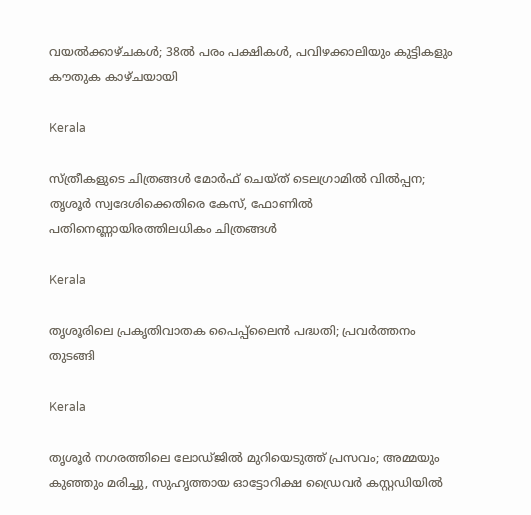വയൽക്കാഴ്ചകൾ; 38ല്‍ പരം പക്ഷികൾ, പവിഴക്കാലിയും കുട്ടികളും കൗതുക കാഴ്ചയായി

Kerala

സ്ത്രീകളുടെ ചിത്രങ്ങൾ മോർഫ്‌ ചെയ്ത്‌ ടെലഗ്രാമിൽ വിൽപ്പന; തൃശൂർ സ്വദേശിക്കെതിരെ കേസ്, ഫോണിൽ പതിനെണ്ണായിരത്തിലധികം ചിത്രങ്ങൾ

Kerala

തൃശൂരിലെ പ്രകൃതിവാതക പൈപ്പ്‌ലൈന്‍ പദ്ധതി; പ്രവര്‍ത്തനം തുടങ്ങി

Kerala

തൃശൂർ നഗരത്തിലെ ലോഡ്ജിൽ മുറിയെടുത്ത് പ്രസവം; അമ്മയും കുഞ്ഞും മരിച്ചു, സുഹൃത്തായ ഓട്ടോറിക്ഷ ഡ്രൈവർ കസ്റ്റഡിയിൽ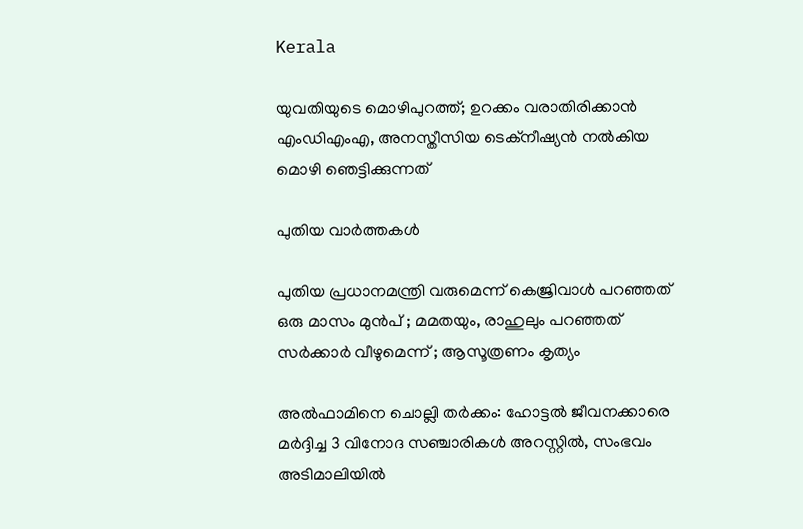Kerala

യുവതിയുടെ മൊഴിപുറത്ത്; ഉറക്കം വരാതിരിക്കാന്‍ എംഡിഎംഎ, അനസ്തീസിയ ടെക്നീഷ്യന്‍ നൽകിയ മൊഴി ഞെട്ടിക്കുന്നത്

പുതിയ വാര്‍ത്തകള്‍

പുതിയ പ്രധാനമന്ത്രി വരുമെന്ന് കെജ്രിവാൾ പറഞ്ഞത് ഒരു മാസം മുൻപ് ; മമതയും, രാഹുലും പറഞ്ഞത് സർക്കാർ വീഴുമെന്ന് ; ആസൂത്രണം കൃത്യം

അല്‍ഫാമിനെ ചൊല്ലി തര്‍ക്കം: ഹോട്ടല്‍ ജീവനക്കാരെ മര്‍ദ്ദിച്ച 3 വിനോദ സഞ്ചാരികള്‍ അറസ്റ്റില്‍, സംഭവം അടിമാലിയില്‍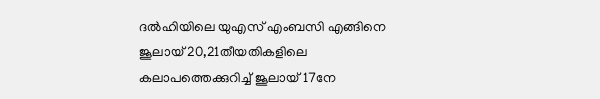ദല്‍ഹിയിലെ യുഎസ് എംബസി എങ്ങിനെ ജൂലായ് 20,21തീയതികളിലെ കലാപത്തെക്കുറിച്ച് ജൂലായ് 17നേ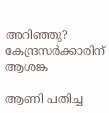അറിഞ്ഞു? കേന്ദ്രസര്‍ക്കാരിന് ആശങ്ക

ആണി പതിച്ച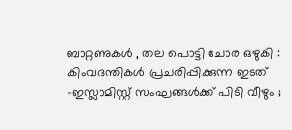ബാറ്റണുകൾ , തല പൊട്ടി ചോര ഒഴുകി : കിംവദന്തികൾ പ്രചരിപ്പിക്കുന്ന ഇടത് -ഇസ്ലാമിസ്റ്റ് സംഘങ്ങൾക്ക് പിടി വീഴും ;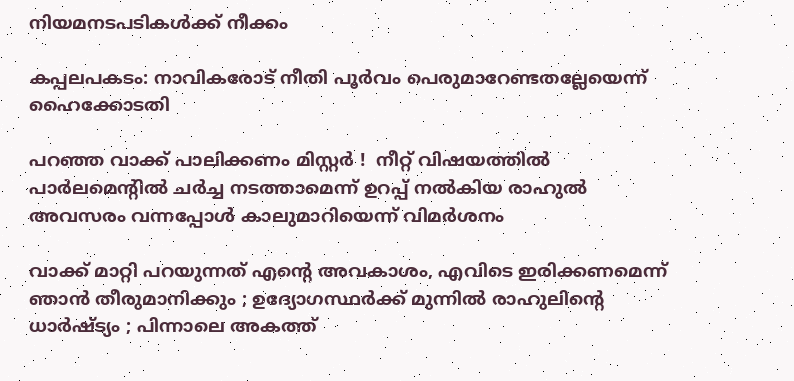നിയമനടപടികൾക്ക് നീക്കം

കപ്പലപകടം: നാവികരോട് നീതി പൂര്‍വം പെരുമാറേണ്ടതല്ലേയെന്ന് ഹൈക്കോടതി

പറഞ്ഞ വാക്ക് പാലിക്കണം മിസ്റ്റർ !  നീറ്റ് വിഷയത്തിൽ പാർലമെന്റിൽ ചർച്ച നടത്താമെന്ന് ഉറപ്പ് നൽകിയ രാഹുൽ അവസരം വന്നപ്പോൾ കാലുമാറിയെന്ന് വിമർശനം

വാക്ക് മാറ്റി പറയുന്നത് എന്റെ അവകാശം, എവിടെ ഇരിക്കണമെന്ന് ഞാൻ തീരുമാനിക്കും ; ഉദ്യോഗസ്ഥർക്ക് മുന്നിൽ രാഹുലിന്റെ ധാർഷ്ട്യം ; പിന്നാലെ അകത്ത്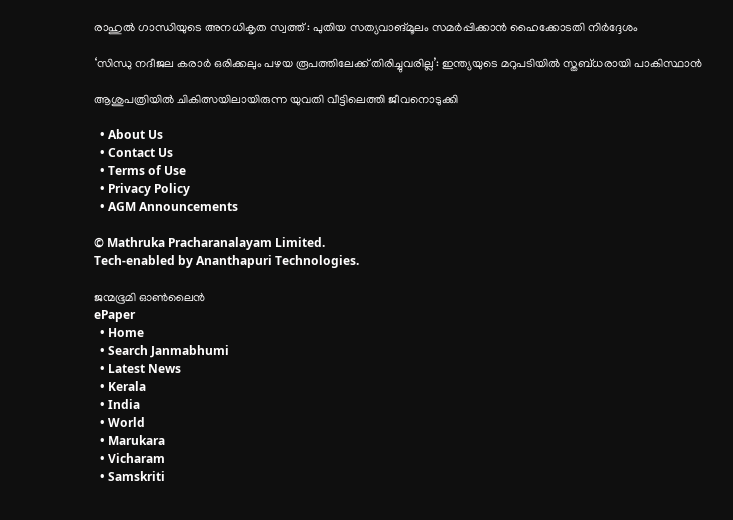രാഹുല്‍ ഗാന്ധിയുടെ അനധികൃത സ്വത്ത് : പുതിയ സത്യവാങ്മൂലം സമര്‍പ്പിക്കാന്‍ ഹൈക്കോടതി നിര്‍ദ്ദേശം

‘സിന്ധു നദീജല കരാർ ഒരിക്കലും പഴയ രൂപത്തിലേക്ക് തിരിച്ചുവരില്ല’: ഇന്ത്യയുടെ മറുപടിയിൽ സ്തബ്ധരായി പാകിസ്ഥാൻ

ആശുപത്രിയില്‍ ചികിത്സയിലായിരുന്ന യുവതി വീട്ടിലെത്തി ജീവനൊടുക്കി

  • About Us
  • Contact Us
  • Terms of Use
  • Privacy Policy
  • AGM Announcements

© Mathruka Pracharanalayam Limited.
Tech-enabled by Ananthapuri Technologies.

ജന്മഭൂമി ഓണ്‍ലൈന്‍
ePaper
  • Home
  • Search Janmabhumi
  • Latest News
  • Kerala
  • India
  • World
  • Marukara
  • Vicharam
  • Samskriti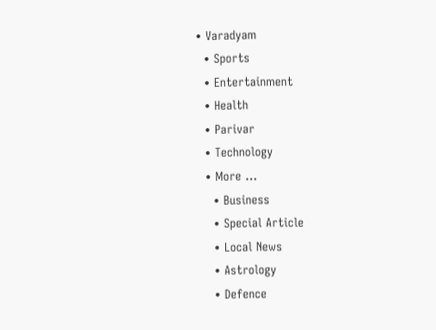• Varadyam
  • Sports
  • Entertainment
  • Health
  • Parivar
  • Technology
  • More …
    • Business
    • Special Article
    • Local News
    • Astrology
    • Defence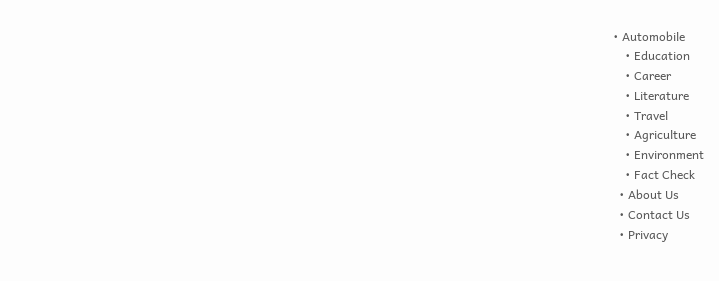• Automobile
    • Education
    • Career
    • Literature
    • Travel
    • Agriculture
    • Environment
    • Fact Check
  • About Us
  • Contact Us
  • Privacy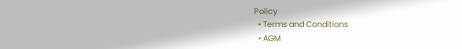Policy
  • Terms and Conditions
  • AGM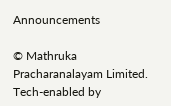Announcements

© Mathruka Pracharanalayam Limited.
Tech-enabled by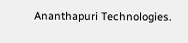Ananthapuri Technologies.